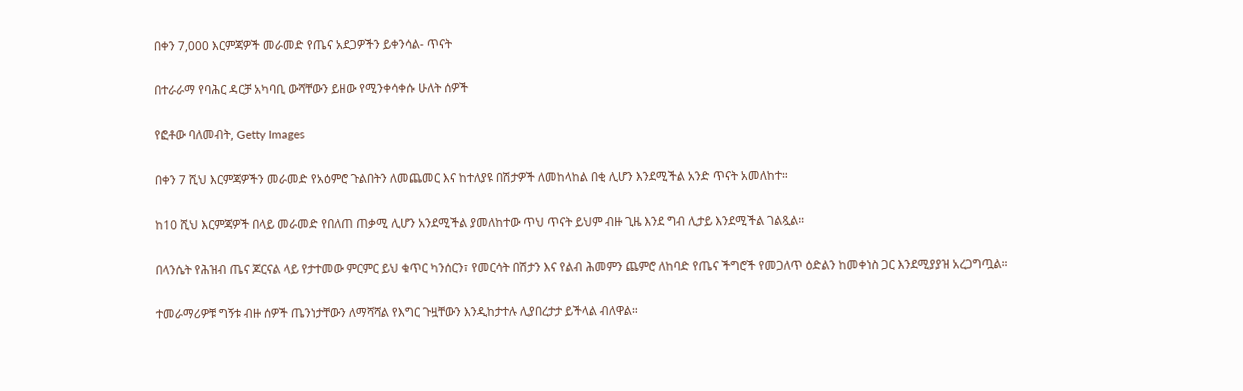በቀን 7,000 እርምጃዎች መራመድ የጤና አደጋዎችን ይቀንሳል- ጥናት

በተራራማ የባሕር ዳርቻ አካባቢ ውሻቸውን ይዘው የሚንቀሳቀሱ ሁለት ሰዎች

የፎቶው ባለመብት, Getty Images

በቀን 7 ሺህ እርምጃዎችን መራመድ የአዕምሮ ጉልበትን ለመጨመር እና ከተለያዩ በሽታዎች ለመከላከል በቂ ሊሆን እንደሚችል አንድ ጥናት አመለከተ።

ከ10 ሺህ እርምጃዎች በላይ መራመድ የበለጠ ጠቃሚ ሊሆን አንደሚችል ያመለከተው ጥህ ጥናት ይህም ብዙ ጊዜ እንደ ግብ ሊታይ እንደሚችል ገልጿል።

በላንሴት የሕዝብ ጤና ጆርናል ላይ የታተመው ምርምር ይህ ቁጥር ካንሰርን፣ የመርሳት በሽታን እና የልብ ሕመምን ጨምሮ ለከባድ የጤና ችግሮች የመጋለጥ ዕድልን ከመቀነስ ጋር እንደሚያያዝ አረጋግጧል።

ተመራማሪዎቹ ግኝቱ ብዙ ሰዎች ጤንነታቸውን ለማሻሻል የእግር ጉዟቸውን እንዲከታተሉ ሊያበረታታ ይችላል ብለዋል።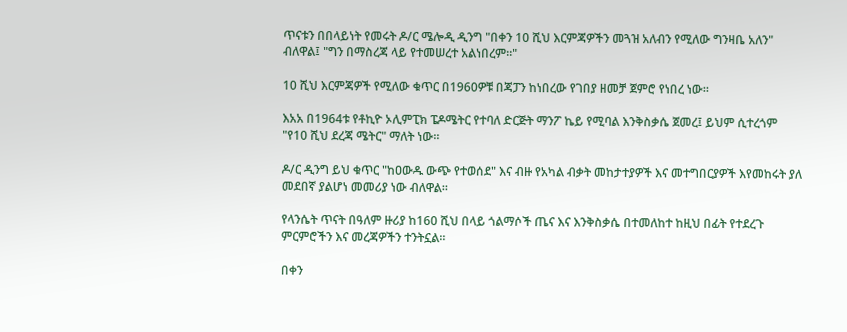ጥናቱን በበላይነት የመሩት ዶ/ር ሜሎዲ ዲንግ "በቀን 10 ሺህ እርምጃዎችን መጓዝ አለብን የሚለው ግንዛቤ አለን" ብለዋል፤ "ግን በማስረጃ ላይ የተመሠረተ አልነበረም።"

10 ሺህ እርምጃዎች የሚለው ቁጥር በ1960ዎቹ በጃፓን ከነበረው የገበያ ዘመቻ ጀምሮ የነበረ ነው።

እአአ በ1964ቱ የቶኪዮ ኦሊምፒክ ፔዶሜትር የተባለ ድርጅት ማንፖ ኬይ የሚባል እንቅስቃሴ ጀመረ፤ ይህም ሲተረጎም "የ10 ሺህ ደረጃ ሜትር" ማለት ነው።

ዶ/ር ዲንግ ይህ ቁጥር "ከዐውዱ ውጭ የተወሰደ" እና ብዙ የአካል ብቃት መከታተያዎች እና መተግበርያዎች እየመከሩት ያለ መደበኛ ያልሆነ መመሪያ ነው ብለዋል።

የላንሴት ጥናት በዓለም ዙሪያ ከ160 ሺህ በላይ ጎልማሶች ጤና እና እንቅስቃሴ በተመለከተ ከዚህ በፊት የተደረጉ ምርምሮችን እና መረጃዎችን ተንትኗል።

በቀን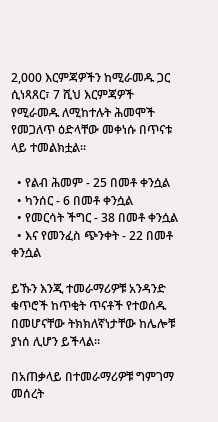2,000 እርምጃዎችን ከሚራመዱ ጋር ሲነጻጸር፣ 7 ሺህ እርምጃዎች የሚራመዱ ለሚከተሉት ሕመሞች የመጋለጥ ዕድላቸው መቀነሱ በጥናቱ ላይ ተመልክቷል።

  • የልብ ሕመም - 25 በመቶ ቀንሷል
  • ካንሰር - 6 በመቶ ቀንሷል
  • የመርሳት ችግር - 38 በመቶ ቀንሷል
  • እና የመንፈስ ጭንቀት - 22 በመቶ ቀንሷል

ይኹን እንጂ ተመራማሪዎቹ አንዳንድ ቁጥሮች ከጥቂት ጥናቶች የተወሰዱ በመሆናቸው ትክክለኛነታቸው ከሌሎቹ ያነሰ ሊሆን ይችላል።

በአጠቃላይ በተመራማሪዎቹ ግምገማ መሰረት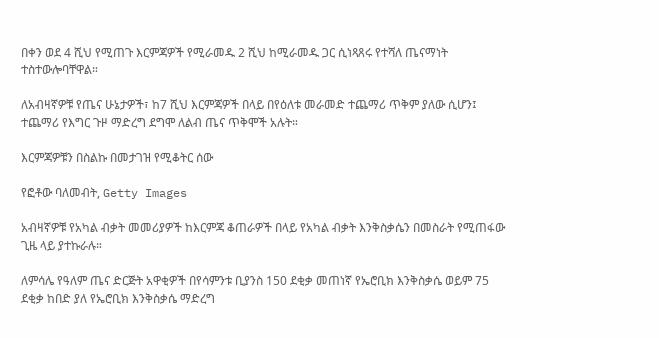በቀን ወደ 4 ሺህ የሚጠጉ እርምጃዎች የሚራመዱ 2 ሺህ ከሚራመዱ ጋር ሲነጻጸሩ የተሻለ ጤናማነት ተስተውሎባቸዋል።

ለአብዛኛዎቹ የጤና ሁኔታዎች፣ ከ7 ሺህ እርምጃዎች በላይ በየዕለቱ መራመድ ተጨማሪ ጥቅም ያለው ሲሆን፤ ተጨማሪ የእግር ጉዞ ማድረግ ደግሞ ለልብ ጤና ጥቅሞች አሉት።

እርምጃዎቹን በስልኩ በመታገዝ የሚቆትር ሰው

የፎቶው ባለመብት, Getty Images

አብዛኛዎቹ የአካል ብቃት መመሪያዎች ከእርምጃ ቆጠራዎች በላይ የአካል ብቃት እንቅስቃሴን በመስራት የሚጠፋው ጊዜ ላይ ያተኩራሉ።

ለምሳሌ የዓለም ጤና ድርጅት አዋቂዎች በየሳምንቱ ቢያንስ 150 ደቂቃ መጠነኛ የኤሮቢክ እንቅስቃሴ ወይም 75 ደቂቃ ከበድ ያለ የኤሮቢክ እንቅስቃሴ ማድረግ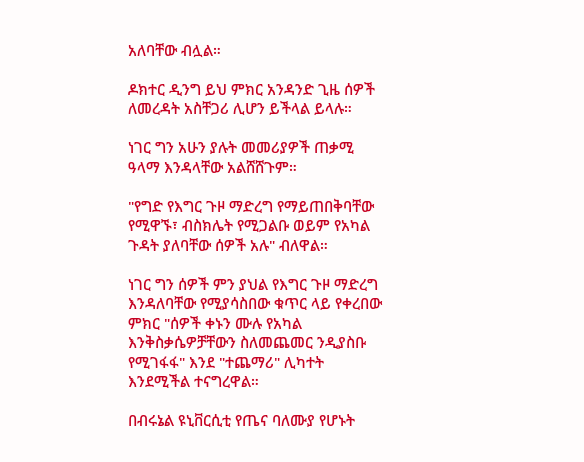አለባቸው ብሏል።

ዶክተር ዲንግ ይህ ምክር አንዳንድ ጊዜ ሰዎች ለመረዳት አስቸጋሪ ሊሆን ይችላል ይላሉ።

ነገር ግን አሁን ያሉት መመሪያዎች ጠቃሚ ዓላማ እንዳላቸው አልሸሸጉም።

"የግድ የእግር ጉዞ ማድረግ የማይጠበቅባቸው የሚዋኙ፣ ብስክሌት የሚጋልቡ ወይም የአካል ጉዳት ያለባቸው ሰዎች አሉ" ብለዋል።

ነገር ግን ሰዎች ምን ያህል የእግር ጉዞ ማድረግ እንዳለባቸው የሚያሳስበው ቁጥር ላይ የቀረበው ምክር "ሰዎች ቀኑን ሙሉ የአካል እንቅስቃሴዎቻቸውን ስለመጨመር ንዲያስቡ የሚገፋፋ" እንደ "ተጨማሪ" ሊካተት እንደሚችል ተናግረዋል።

በብሩኔል ዩኒቨርሲቲ የጤና ባለሙያ የሆኑት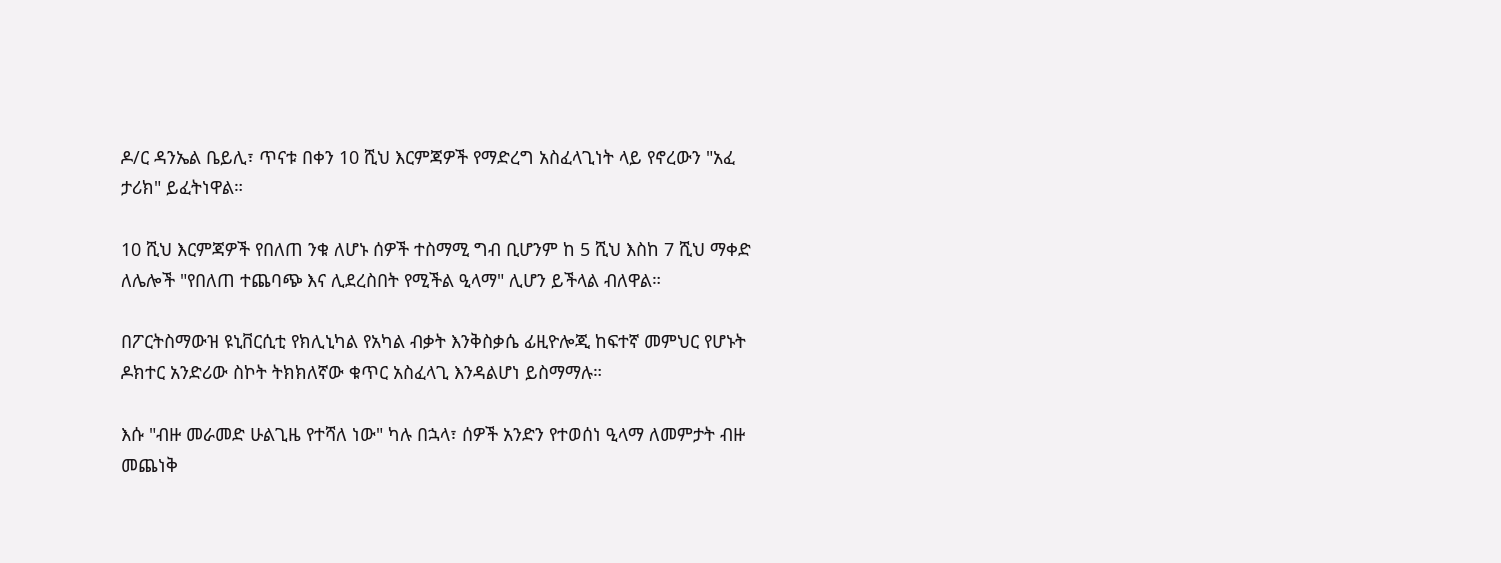ዶ/ር ዳንኤል ቤይሊ፣ ጥናቱ በቀን 10 ሺህ እርምጃዎች የማድረግ አስፈላጊነት ላይ የኖረውን "አፈ ታሪክ" ይፈትነዋል።

10 ሺህ እርምጃዎች የበለጠ ንቁ ለሆኑ ሰዎች ተስማሚ ግብ ቢሆንም ከ 5 ሺህ እስከ 7 ሺህ ማቀድ ለሌሎች "የበለጠ ተጨባጭ እና ሊደረስበት የሚችል ዒላማ" ሊሆን ይችላል ብለዋል።

በፖርትስማውዝ ዩኒቨርሲቲ የክሊኒካል የአካል ብቃት እንቅስቃሴ ፊዚዮሎጂ ከፍተኛ መምህር የሆኑት ዶክተር አንድሪው ስኮት ትክክለኛው ቁጥር አስፈላጊ እንዳልሆነ ይስማማሉ።

እሱ "ብዙ መራመድ ሁልጊዜ የተሻለ ነው" ካሉ በኋላ፣ ሰዎች አንድን የተወሰነ ዒላማ ለመምታት ብዙ መጨነቅ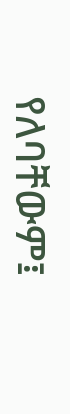የለባቸውም፤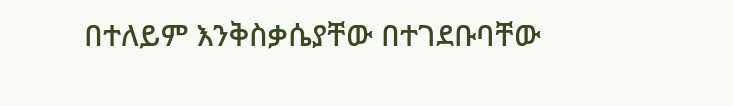በተለይም እንቅስቃሴያቸው በተገደቡባቸው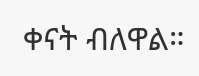ቀናት ብለዋል።